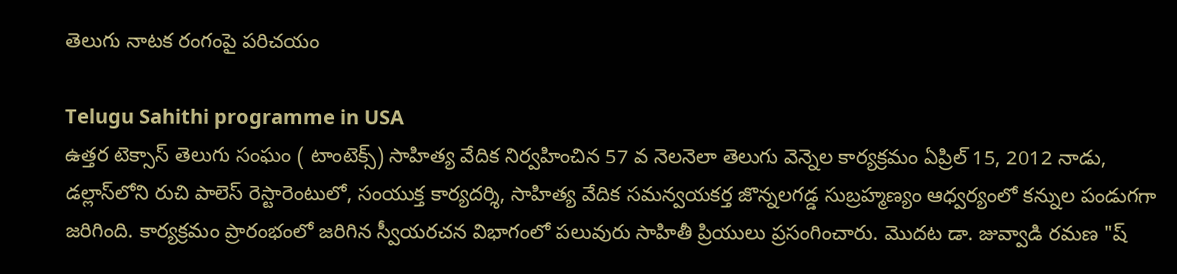తెలుగు నాటక రంగంపై పరిచయం

Telugu Sahithi programme in USA
ఉత్తర టెక్సాస్ తెలుగు సంఘం ( టాంటెక్స్) సాహిత్య వేదిక నిర్వహించిన 57 వ నెలనెలా తెలుగు వెన్నెల కార్యక్రమం ఏప్రిల్ 15, 2012 నాడు, డల్లాస్‌లోని రుచి పాలెస్ రెస్టారెంటులో, సంయుక్త కార్యదర్శి, సాహిత్య వేదిక సమన్వయకర్త జొన్నలగడ్డ సుబ్రహ్మణ్యం ఆధ్వర్యంలో కన్నుల పండుగగా జరిగింది. కార్యక్రమం ప్రారంభంలో జరిగిన స్వీయరచన విభాగంలో పలువురు సాహితీ ప్రియులు ప్రసంగించారు. మొదట డా. జువ్వాడి రమణ "ష్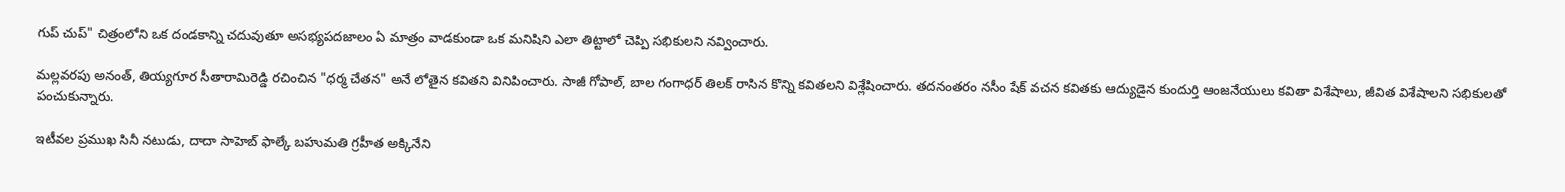గుప్ చుప్" చిత్రంలోని ఒక దండకాన్ని చదువుతూ అసభ్యపదజాలం ఏ మాత్రం వాడకుండా ఒక మనిషిని ఎలా తిట్టాలో చెప్పి సభికులని నవ్వించారు.

మల్లవరపు అనంత్, తియ్యగూర సీతారామిరెడ్డి రచించిన "ధర్మ చేతన" అనే లోతైన కవితని వినిపించారు. సాజీ గోపాల్, బాల గంగాధర్ తిలక్ రాసిన కొన్ని కవితలని విశ్లేషించారు. తదనంతరం నసీం షేక్ వచన కవితకు ఆద్యుడైన కుందుర్తి ఆంజనేయులు కవితా విశేషాలు, జీవిత విశేషాలని సభికులతో పంచుకున్నారు.

ఇటీవల ప్రముఖ సినీ నటుడు, దాదా సాహెబ్ ఫాల్కే బహుమతి గ్రహీత అక్కినేని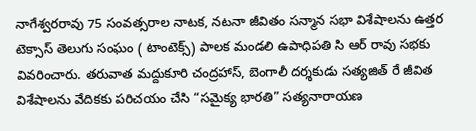నాగేశ్వరరావు 75 సంవత్సరాల నాటక, నటనా జీవితం సన్మాన సభా విశేషాలను ఉత్తర టెక్సాస్ తెలుగు సంఘం ( టాంటెక్స్) పాలక మండలి ఉపాధిపతి సి ఆర్ రావు సభకు వివరించారు. తరువాత మద్దుకూరి చంద్రహాస్, బెంగాలీ దర్శకుడు సత్యజిత్ రే జీవిత విశేషాలను వేదికకు పరిచయం చేసి “సమైక్య భారతి” సత్యనారాయణ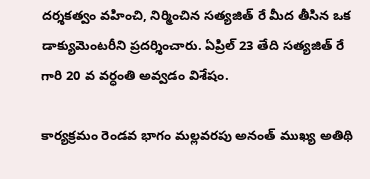దర్శకత్వం వహించి, నిర్మించిన సత్యజిత్ రే మీద తీసిన ఒక డాక్యుమెంటరీని ప్రదర్శించారు. ఏప్రిల్ 23 తేది సత్యజిత్ రే గారి 20 వ వర్ధంతి అవ్వడం విశేషం.

కార్యక్రమం రెండవ భాగం మల్లవరపు అనంత్ ముఖ్య అతిథి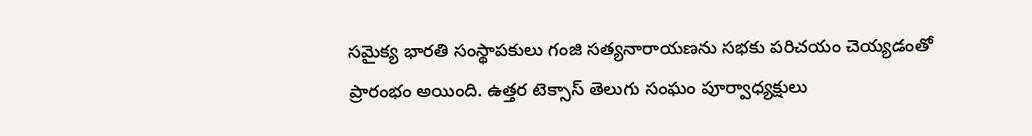సమైక్య భారతి సంస్థాపకులు గంజి సత్యనారాయణను సభకు పరిచయం చెయ్యడంతో ప్రారంభం అయింది. ఉత్తర టెక్సాస్ తెలుగు సంఘం పూర్వాధ్యక్షులు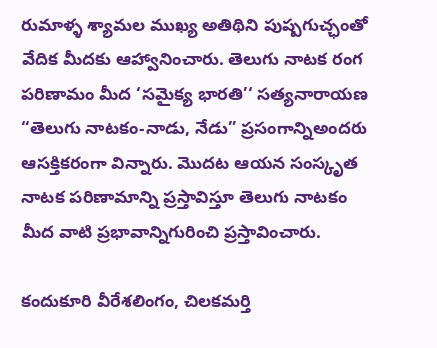రుమాళ్ళ శ్యామల ముఖ్య అతిథిని పుష్పగుచ్ఛంతో వేదిక మీదకు ఆహ్వానించారు. తెలుగు నాటక రంగ పరిణామం మీద ‘సమైక్య భారతి’‘ సత్యనారాయణ “తెలుగు నాటకం-నాడు, నేడు” ప్రసంగాన్నిఅందరు ఆసక్తికరంగా విన్నారు. మొదట ఆయన సంస్కృత నాటక పరిణామాన్ని ప్రస్తావిస్తూ తెలుగు నాటకం మీద వాటి ప్రభావాన్నిగురించి ప్రస్తావించారు.

కందుకూరి వీరేశలింగం, చిలకమర్తి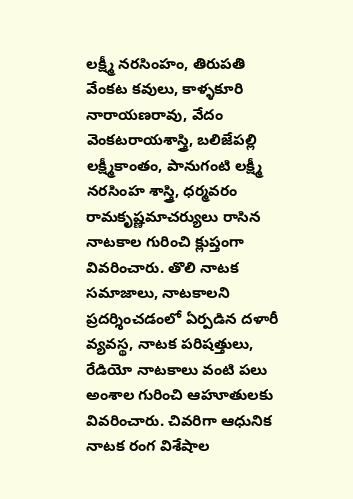లక్ష్మీ నరసింహం, తిరుపతి వేంకట కవులు, కాళ్ళకూరి నారాయణరావు, వేదం వెంకటరాయశాస్త్రి, బలిజేపల్లి లక్ష్మీకాంతం, పానుగంటి లక్ష్మీ నరసింహ శాస్త్రి, ధర్మవరం రామకృష్ణమాచర్యులు రాసిన నాటకాల గురించి క్లుప్తంగా వివరించారు. తొలి నాటక సమాజాలు, నాటకాలని ప్రదర్శించడంలో ఏర్పడిన దళారీ వ్యవస్థ, నాటక పరిషత్తులు, రేడియో నాటకాలు వంటి పలు అంశాల గురించి ఆహూతులకు వివరించారు. చివరిగా ఆధునిక నాటక రంగ విశేషాల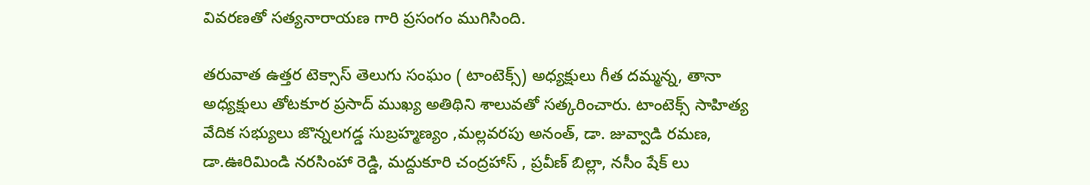వివరణతో సత్యనారాయణ గారి ప్రసంగం ముగిసింది.

తరువాత ఉత్తర టెక్సాస్ తెలుగు సంఘం ( టాంటెక్స్) అధ్యక్షులు గీత దమ్మన్న, తానా అధ్యక్షులు తోటకూర ప్రసాద్ ముఖ్య అతిథిని శాలువతో సత్కరించారు. టాంటెక్స్ సాహిత్య వేదిక సభ్యులు జొన్నలగడ్డ సుబ్రహ్మణ్యం ,మల్లవరపు అనంత్, డా. జువ్వాడి రమణ, డా.ఊరిమిండి నరసింహా రెడ్డి, మద్దుకూరి చంద్రహాస్ , ప్రవీణ్ బిల్లా, నసీం షేక్ లు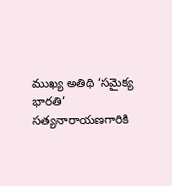ముఖ్య అతిథి ‘సమైక్య భారతి’ సత్యనారాయణగారికి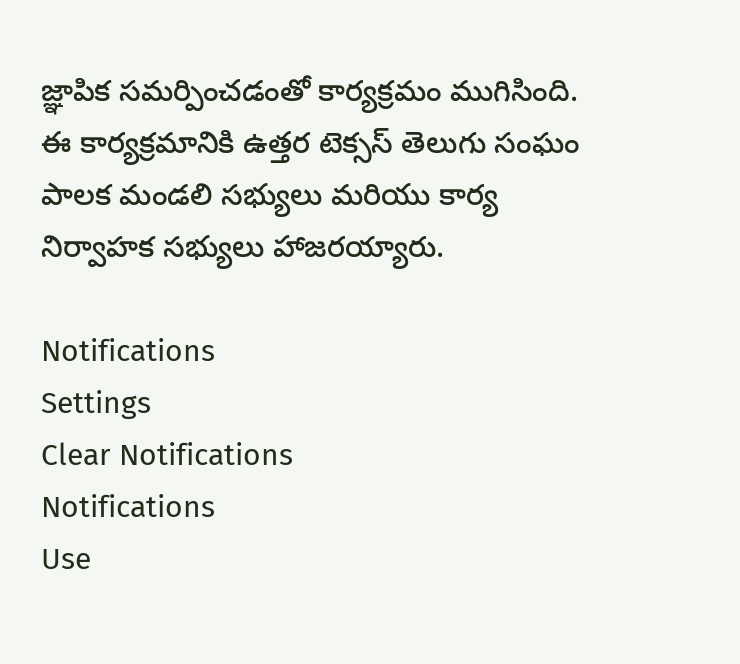జ్ఞాపిక సమర్పించడంతో కార్యక్రమం ముగిసింది. ఈ కార్యక్రమానికి ఉత్తర టెక్సస్ తెలుగు సంఘం పాలక మండలి సభ్యులు మరియు కార్య నిర్వాహక సభ్యులు హాజరయ్యారు.

Notifications
Settings
Clear Notifications
Notifications
Use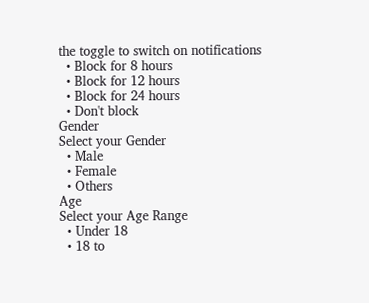the toggle to switch on notifications
  • Block for 8 hours
  • Block for 12 hours
  • Block for 24 hours
  • Don't block
Gender
Select your Gender
  • Male
  • Female
  • Others
Age
Select your Age Range
  • Under 18
  • 18 to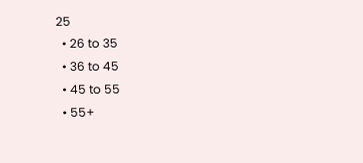25
  • 26 to 35
  • 36 to 45
  • 45 to 55
  • 55+